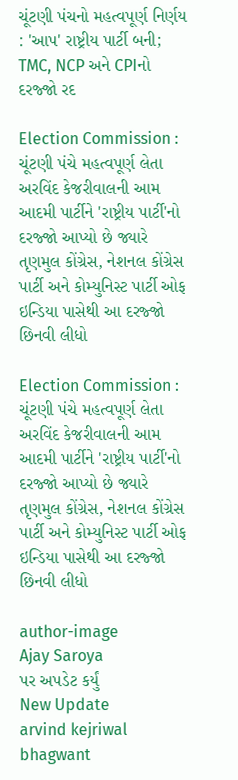ચૂંટણી પંચનો મહત્વપૂર્ણ નિર્ણય : 'આપ' રાષ્ટ્રીય પાર્ટી બની; TMC, NCP અને CPIનો દરજ્જો રદ

Election Commission : ચૂંટણી પંચે મહત્વપૂર્ણ લેતા અરવિંદ કેજરીવાલની આમ આદમી પાર્ટીને 'રાષ્ટ્રીય પાર્ટી'નો દરજ્જો આપ્યો છે જ્યારે તૃણમુલ કોંગ્રેસ, નેશનલ કોંગ્રેસ પાર્ટી અને કોમ્યુનિસ્ટ પાર્ટી ઓફ ઇન્ડિયા પાસેથી આ દરજ્જો છિનવી લીધો

Election Commission : ચૂંટણી પંચે મહત્વપૂર્ણ લેતા અરવિંદ કેજરીવાલની આમ આદમી પાર્ટીને 'રાષ્ટ્રીય પાર્ટી'નો દરજ્જો આપ્યો છે જ્યારે તૃણમુલ કોંગ્રેસ, નેશનલ કોંગ્રેસ પાર્ટી અને કોમ્યુનિસ્ટ પાર્ટી ઓફ ઇન્ડિયા પાસેથી આ દરજ્જો છિનવી લીધો

author-image
Ajay Saroya
પર અપડેટ કર્યું
New Update
arvind kejriwal bhagwant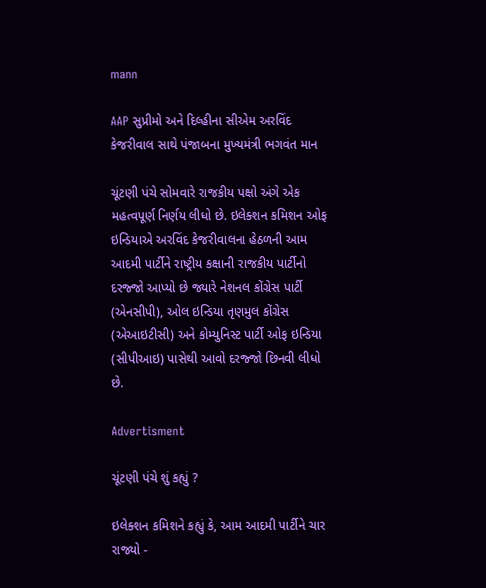mann

AAP સુપ્રીમો અને દિલ્હીના સીએમ અરવિંદ કેજરીવાલ સાથે પંજાબના મુખ્યમંત્રી ભગવંત માન

ચૂંટણી પંચે સોમવારે રાજકીય પક્ષો અંગે એક મહત્વપૂર્ણ નિર્ણય લીધો છે. ઇલેક્શન કમિશન ઓફ ઇન્ડિયાએ અરવિંદ કેજરીવાલના હેઠળની આમ આદમી પાર્ટીને રાષ્ટ્રીય કક્ષાની રાજકીય પાર્ટીનો દરજ્જો આપ્યો છે જ્યારે નેશનલ કોંગ્રેસ પાર્ટી (એનસીપી), ઓલ ઇન્ડિયા તૃણમુલ કોંગ્રેસ (એઆઇટીસી) અને કોમ્યુનિસ્ટ પાર્ટી ઓફ ઇન્ડિયા (સીપીઆઇ) પાસેથી આવો દરજ્જો છિનવી લીધો છે.

Advertisment

ચૂંટણી પંચે શું કહ્યું ?

ઇલેક્શન કમિશને કહ્યું કે, આમ આદમી પાર્ટીને ચાર રાજ્યો -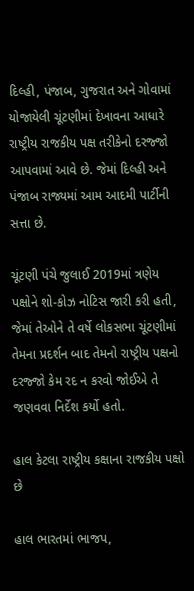દિલ્હી, પંજાબ, ગુજરાત અને ગોવામાં યોજાયેલી ચૂંટણીમાં દેખાવના આધારે રાષ્ટ્રીય રાજકીય પક્ષ તરીકેનો દરજ્જો આપવામાં આવે છે. જેમાં દિલ્હી અને પંજાબ રાજ્યમાં આમ આદમી પાર્ટીની સત્તા છે.

ચૂંટણી પંચે જુલાઈ 2019માં ત્રણેય પક્ષોને શો-કોઝ નોટિસ જારી કરી હતી, જેમાં તેઓને તે વર્ષે લોકસભા ચૂંટણીમાં તેમના પ્રદર્શન બાદ તેમનો રાષ્ટ્રીય પક્ષનો દરજ્જો કેમ રદ ન કરવો જોઈએ તે જણવવા નિર્દેશ કર્યો હતો.

હાલ કેટલા રાષ્ટ્રીય કક્ષાના રાજકીય પક્ષો છે

હાલ ભારતમાં ભાજપ,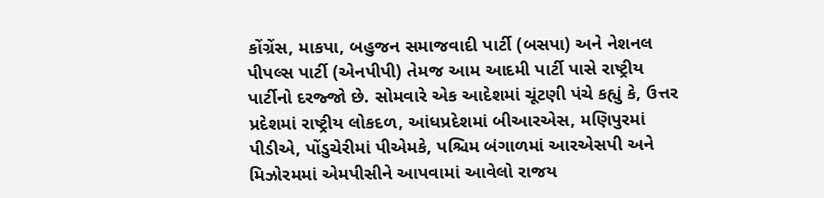કોંગ્રેંસ, માકપા, બહુજન સમાજવાદી પાર્ટી (બસપા) અને નેશનલ પીપલ્સ પાર્ટી (એનપીપી) તેમજ આમ આદમી પાર્ટી પાસે રાષ્ટ્રીય પાર્ટીનો દરજ્જો છે. સોમવારે એક આદેશમાં ચૂંટણી પંચે કહ્યું કે, ઉત્તર પ્રદેશમાં રાષ્ટ્રીય લોકદળ, આંધપ્રદેશમાં બીઆરએસ, મણિપુરમાં પીડીએ, પોંડુચેરીમાં પીએમકે, પશ્ચિમ બંગાળમાં આરએસપી અને મિઝોરમમાં એમપીસીને આપવામાં આવેલો રાજય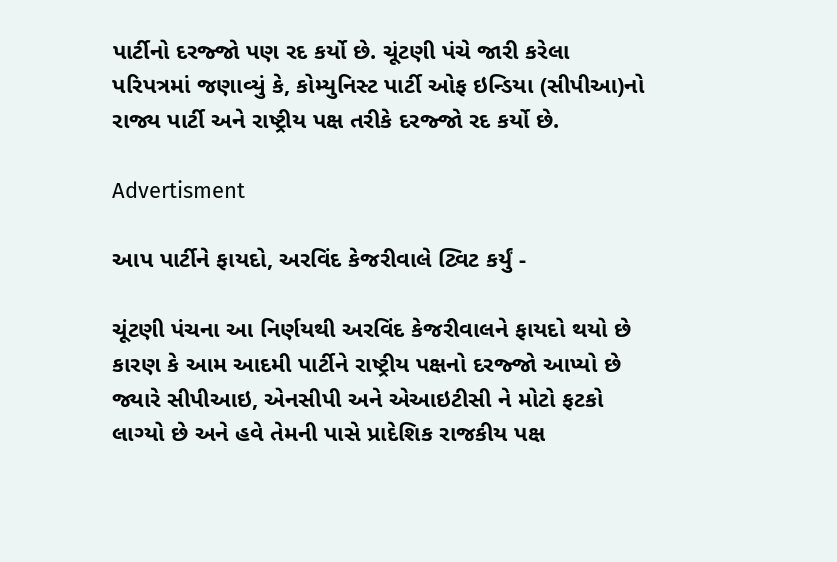પાર્ટીનો દરજ્જો પણ રદ કર્યો છે. ચૂંટણી પંચે જારી કરેલા પરિપત્રમાં જણાવ્યું કે, કોમ્યુનિસ્ટ પાર્ટી ઓફ ઇન્ડિયા (સીપીઆ)નો રાજ્ય પાર્ટી અને રાષ્ટ્રીય પક્ષ તરીકે દરજ્જો રદ કર્યો છે.

Advertisment

આપ પાર્ટીને ફાયદો, અરવિંદ કેજરીવાલે ટ્વિટ કર્યું -

ચૂંટણી પંચના આ નિર્ણયથી અરવિંદ કેજરીવાલને ફાયદો થયો છે કારણ કે આમ આદમી પાર્ટીને રાષ્ટ્રીય પક્ષનો દરજ્જો આપ્યો છે જ્યારે સીપીઆઇ, એનસીપી અને એઆઇટીસી ને મોટો ફટકો લાગ્યો છે અને હવે તેમની પાસે પ્રાદેશિક રાજકીય પક્ષ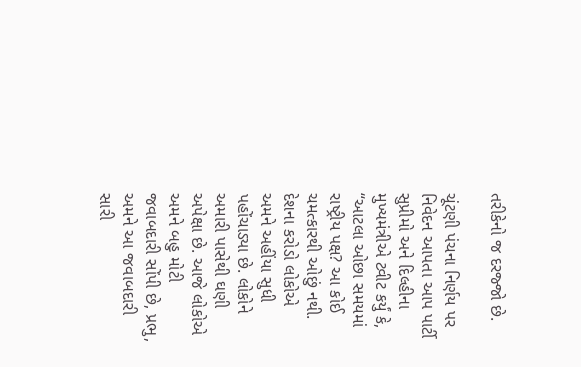તરીકેનો જ દરજ્જો છે.

ચૂંટણી પંચના નિર્ણય પર નિવેદન આપતા આપ પાર્ટી સુપ્રીમો અને દિલ્હીના મુખ્યમંત્રીએ ટ્વીટ કર્યું કે, “આટલા ઓછા સમયમાં રાષ્ટ્રીય પક્ષ? આ કોઈ ચમત્કારથી ઓછું નથી. દેશના કરોડો લોકોએ અમને અહીંયા સુધી પહોંચાડ્યા છે. લોકોને અમારી પાસેથી ઘણી અપેક્ષા છે. આજે લોકોએ અમને બહુ મોટી જવાબદારી સોંપી છે, પ્રભુ, અમને આ જવાબદારી સારી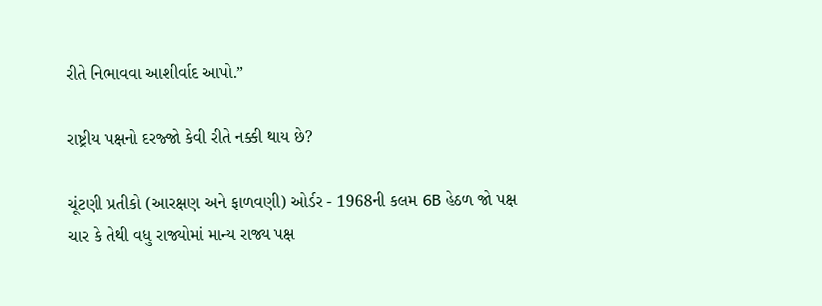રીતે નિભાવવા આશીર્વાદ આપો.”

રાષ્ટ્રીય પક્ષનો દરજ્જો કેવી રીતે નક્કી થાય છે?

ચૂંટણી પ્રતીકો (આરક્ષણ અને ફાળવણી) ઓર્ડર - 1968ની કલમ 6B હેઠળ જો પક્ષ ચાર કે તેથી વધુ રાજ્યોમાં માન્ય રાજ્ય પક્ષ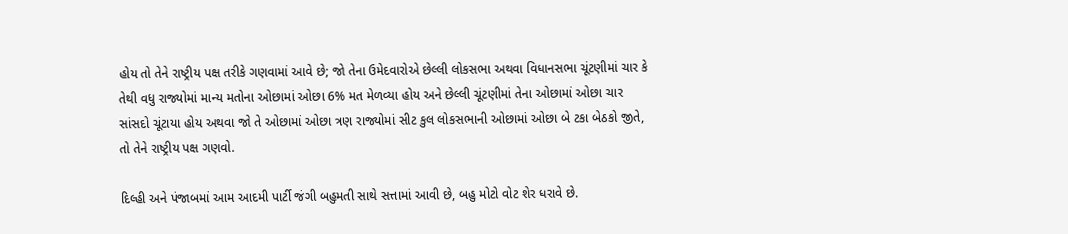હોય તો તેને રાષ્ટ્રીય પક્ષ તરીકે ગણવામાં આવે છે; જો તેના ઉમેદવારોએ છેલ્લી લોકસભા અથવા વિધાનસભા ચૂંટણીમાં ચાર કે તેથી વધુ રાજ્યોમાં માન્ય મતોના ઓછામાં ઓછા 6% મત મેળવ્યા હોય અને છેલ્લી ચૂંટણીમાં તેના ઓછામાં ઓછા ચાર સાંસદો ચૂંટાયા હોય અથવા જો તે ઓછામાં ઓછા ત્રણ રાજ્યોમાં સીટ કુલ લોકસભાની ઓછામાં ઓછા બે ટકા બેઠકો જીતે, તો તેને રાષ્ટ્રીય પક્ષ ગણવો.

દિલ્હી અને પંજાબમાં આમ આદમી પાર્ટી જંગી બહુમતી સાથે સત્તામાં આવી છે, બહુ મોટો વોટ શેર ધરાવે છે.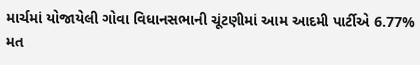માર્ચમાં યોજાયેલી ગોવા વિધાનસભાની ચૂંટણીમાં આમ આદમી પાર્ટીએ 6.77% મત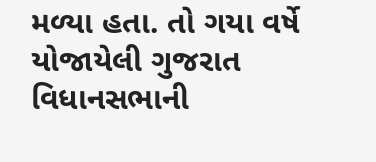મળ્યા હતા. તો ગયા વર્ષે યોજાયેલી ગુજરાત વિધાનસભાની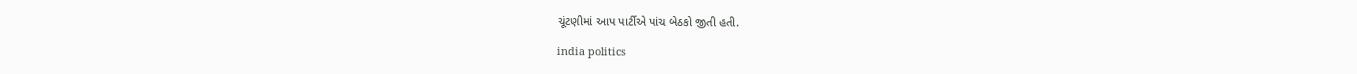ચૂંટણીમાં આપ પાર્ટીએ પાંચ બેઠકો જીતી હતી.

india politics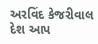અરવિંદ કેજરીવાલ દેશ આપ